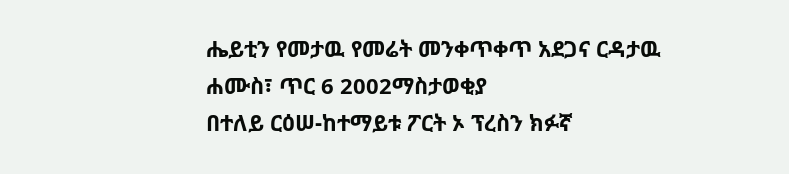ሔይቲን የመታዉ የመሬት መንቀጥቀጥ አደጋና ርዳታዉ
ሐሙስ፣ ጥር 6 2002ማስታወቂያ
በተለይ ርዕሠ-ከተማይቱ ፖርት ኦ ፕረስን ክፉኛ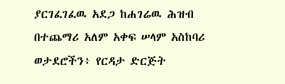ያርገፈገፈዉ አደጋ ከሐገሬዉ ሕዝብ በተጨማሪ አለም አቀፍ ሠላም አስከባሪ ወታደሮችን፥ የርዳታ ድርጅት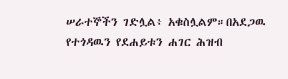ሠራተኞችን ገድሏል፥ አቁስሏልም።በአደጋዉ የተጎዳዉን የደሐይቱን ሐገር ሕዝብ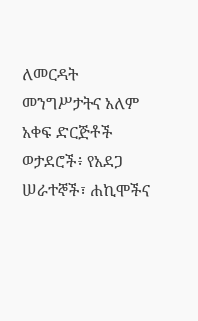ለመርዳት መንግሥታትና አለም አቀፍ ድርጅቶች ወታደሮች፥ የአደጋ ሠራተኞች፣ ሐኪሞችና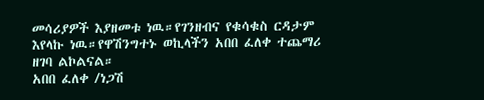መሳሪያዎች እያዘመቱ ነዉ።የገንዘብና የቁሳቁስ ርዳታም እየላኩ ነዉ።የዋሽንግተኑ ወኪላችን አበበ ፈለቀ ተጨማሪ ዘገባ ልኮልናል።
አበበ ፈለቀ /ነጋሽ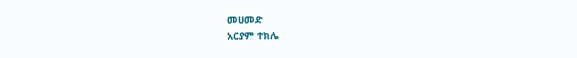መሀመድ
አርያም ተክሌ